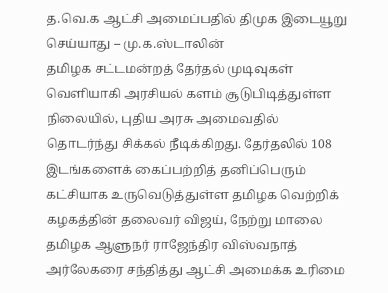த.வெ.க ஆட்சி அமைப்பதில் திமுக இடையூறு செய்யாது – மு.க.ஸ்டாலின்
தமிழக சட்டமன்றத் தேர்தல் முடிவுகள் வெளியாகி அரசியல் களம் சூடுபிடித்துள்ள நிலையில், புதிய அரசு அமைவதில் தொடர்ந்து சிக்கல் நீடிக்கிறது. தேர்தலில் 108 இடங்களைக் கைப்பற்றித் தனிப்பெரும் கட்சியாக உருவெடுத்துள்ள தமிழக வெற்றிக் கழகத்தின் தலைவர் விஜய், நேற்று மாலை தமிழக ஆளுநர் ராஜேந்திர விஸ்வநாத் அர்லேகரை சந்தித்து ஆட்சி அமைக்க உரிமை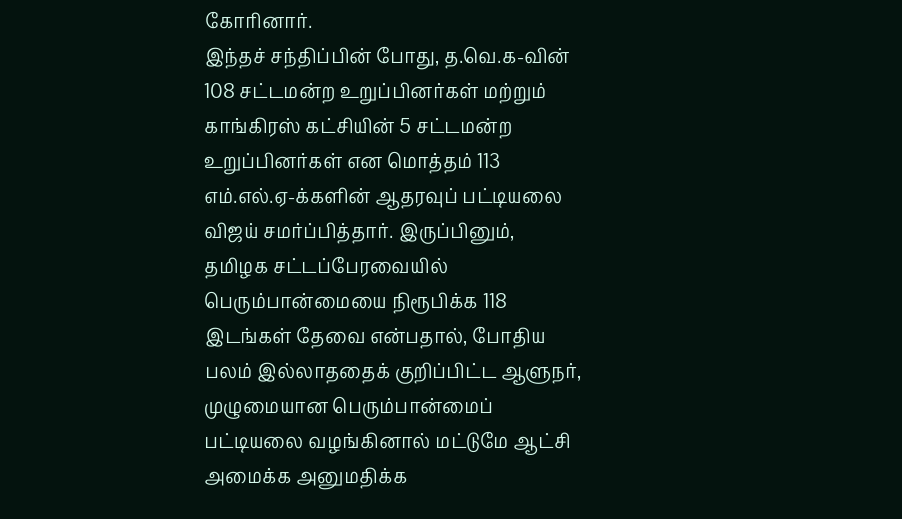கோரினார்.
இந்தச் சந்திப்பின் போது, த.வெ.க-வின் 108 சட்டமன்ற உறுப்பினர்கள் மற்றும் காங்கிரஸ் கட்சியின் 5 சட்டமன்ற உறுப்பினர்கள் என மொத்தம் 113 எம்.எல்.ஏ-க்களின் ஆதரவுப் பட்டியலை விஜய் சமர்ப்பித்தார். இருப்பினும், தமிழக சட்டப்பேரவையில் பெரும்பான்மையை நிரூபிக்க 118 இடங்கள் தேவை என்பதால், போதிய பலம் இல்லாததைக் குறிப்பிட்ட ஆளுநர், முழுமையான பெரும்பான்மைப் பட்டியலை வழங்கினால் மட்டுமே ஆட்சி அமைக்க அனுமதிக்க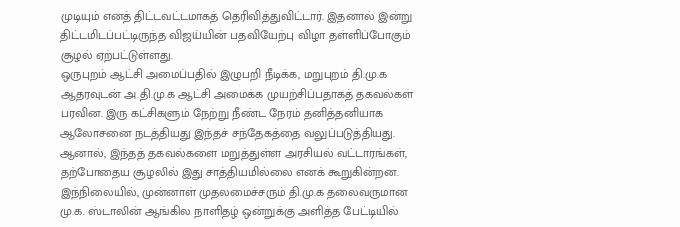முடியும் எனத் திட்டவட்டமாகத் தெரிவித்துவிட்டார். இதனால் இன்று திட்டமிடப்பட்டிருந்த விஜய்யின் பதவியேற்பு விழா தள்ளிப்போகும் சூழல் ஏற்பட்டுள்ளது.
ஒருபுறம் ஆட்சி அமைப்பதில் இழுபறி நீடிக்க, மறுபுறம் தி.மு.க ஆதரவுடன் அ.தி.மு.க ஆட்சி அமைக்க முயற்சிப்பதாகத் தகவல்கள் பரவின. இரு கட்சிகளும் நேற்று நீண்ட நேரம் தனித்தனியாக ஆலோசனை நடத்தியது இந்தச் சந்தேகத்தை வலுப்படுத்தியது. ஆனால், இந்தத் தகவல்களை மறுத்துள்ள அரசியல் வட்டாரங்கள், தற்போதைய சூழலில் இது சாத்தியமில்லை எனக் கூறுகின்றன.
இந்நிலையில், முன்னாள் முதலமைச்சரும் தி.மு.க தலைவருமான மு.க. ஸ்டாலின் ஆங்கில நாளிதழ் ஒன்றுக்கு அளித்த பேட்டியில்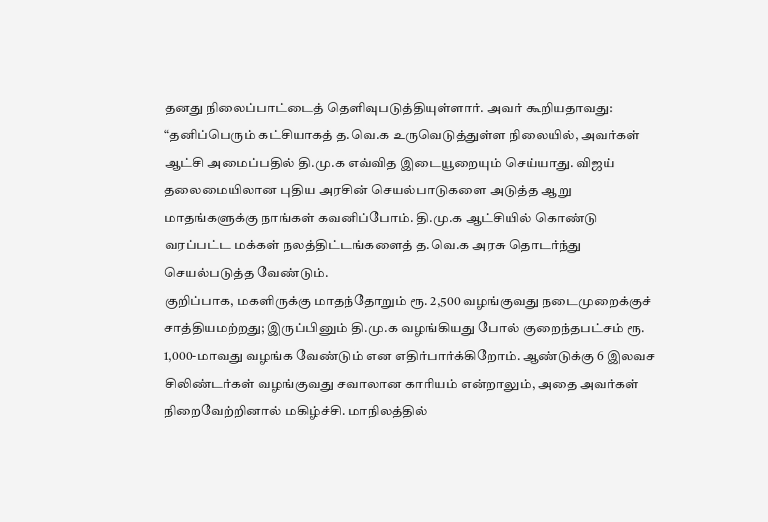தனது நிலைப்பாட்டைத் தெளிவுபடுத்தியுள்ளார். அவர் கூறியதாவது:
“தனிப்பெரும் கட்சியாகத் த.வெ.க உருவெடுத்துள்ள நிலையில், அவர்கள் ஆட்சி அமைப்பதில் தி.மு.க எவ்வித இடையூறையும் செய்யாது. விஜய் தலைமையிலான புதிய அரசின் செயல்பாடுகளை அடுத்த ஆறு மாதங்களுக்கு நாங்கள் கவனிப்போம். தி.மு.க ஆட்சியில் கொண்டு வரப்பட்ட மக்கள் நலத்திட்டங்களைத் த.வெ.க அரசு தொடர்ந்து செயல்படுத்த வேண்டும்.
குறிப்பாக, மகளிருக்கு மாதந்தோறும் ரூ. 2,500 வழங்குவது நடைமுறைக்குச் சாத்தியமற்றது; இருப்பினும் தி.மு.க வழங்கியது போல் குறைந்தபட்சம் ரூ. 1,000-மாவது வழங்க வேண்டும் என எதிர்பார்க்கிறோம். ஆண்டுக்கு 6 இலவச சிலிண்டர்கள் வழங்குவது சவாலான காரியம் என்றாலும், அதை அவர்கள் நிறைவேற்றினால் மகிழ்ச்சி. மாநிலத்தில்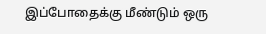இப்போதைக்கு மீண்டும் ஒரு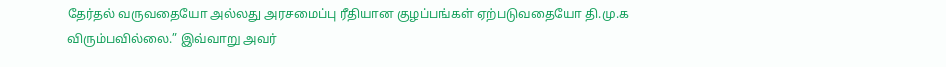தேர்தல் வருவதையோ அல்லது அரசமைப்பு ரீதியான குழப்பங்கள் ஏற்படுவதையோ தி.மு.க விரும்பவில்லை.” இவ்வாறு அவர்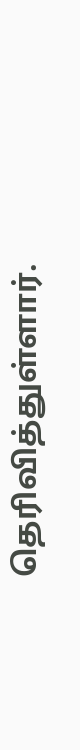தெரிவித்துள்ளார்.